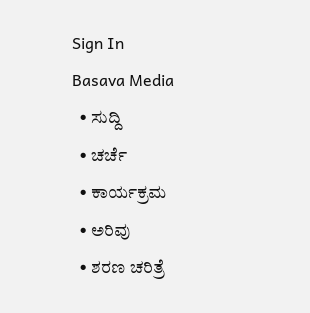Sign In
Basava Media
  • ಸುದ್ದಿ
  • ಚರ್ಚೆ
  • ಕಾರ್ಯಕ್ರಮ
  • ಅರಿವು
  • ಶರಣ ಚರಿತ್ರೆ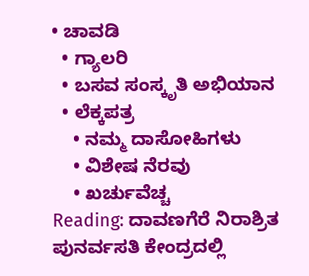• ಚಾವಡಿ
  • ಗ್ಯಾಲರಿ
  • ಬಸವ ಸಂಸ್ಕೃತಿ ಅಭಿಯಾನ
  • ಲೆಕ್ಕಪತ್ರ
    • ನಮ್ಮ ದಾಸೋಹಿಗಳು
    • ವಿಶೇಷ ನೆರವು
    • ಖರ್ಚುವೆಚ್ಚ
Reading: ದಾವಣಗೆರೆ ನಿರಾಶ್ರಿತ ಪುನರ್ವಸತಿ ಕೇಂದ್ರದಲ್ಲಿ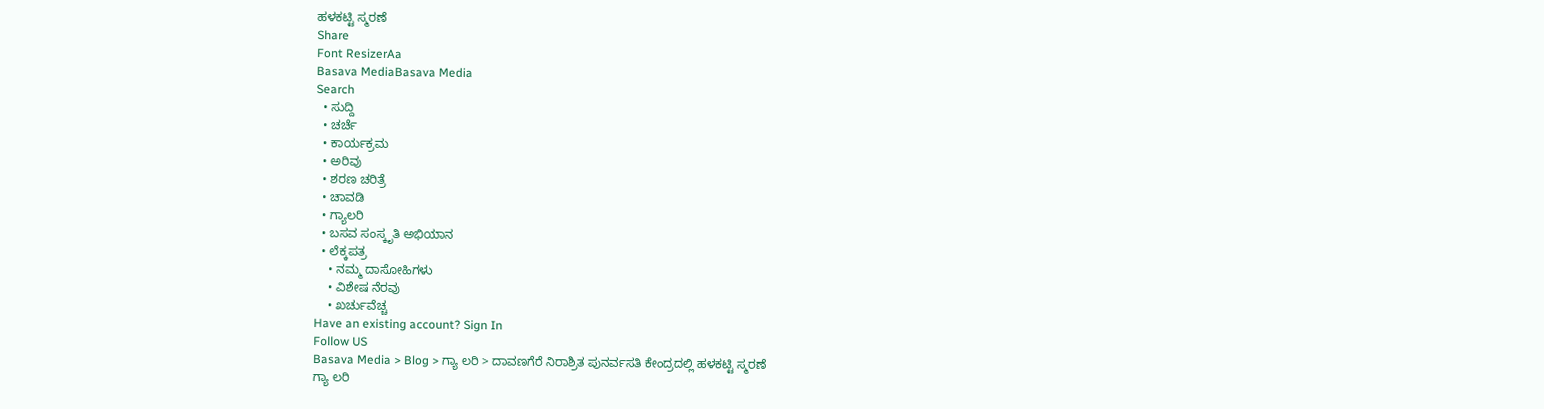ಹಳಕಟ್ಟಿ ಸ್ಮರಣೆ
Share
Font ResizerAa
Basava MediaBasava Media
Search
  • ಸುದ್ದಿ
  • ಚರ್ಚೆ
  • ಕಾರ್ಯಕ್ರಮ
  • ಅರಿವು
  • ಶರಣ ಚರಿತ್ರೆ
  • ಚಾವಡಿ
  • ಗ್ಯಾಲರಿ
  • ಬಸವ ಸಂಸ್ಕೃತಿ ಅಭಿಯಾನ
  • ಲೆಕ್ಕಪತ್ರ
    • ನಮ್ಮ ದಾಸೋಹಿಗಳು
    • ವಿಶೇಷ ನೆರವು
    • ಖರ್ಚುವೆಚ್ಚ
Have an existing account? Sign In
Follow US
Basava Media > Blog > ಗ್ಯಾ ಲರಿ > ದಾವಣಗೆರೆ ನಿರಾಶ್ರಿತ ಪುನರ್ವಸತಿ ಕೇಂದ್ರದಲ್ಲಿ ಹಳಕಟ್ಟಿ ಸ್ಮರಣೆ
ಗ್ಯಾ ಲರಿ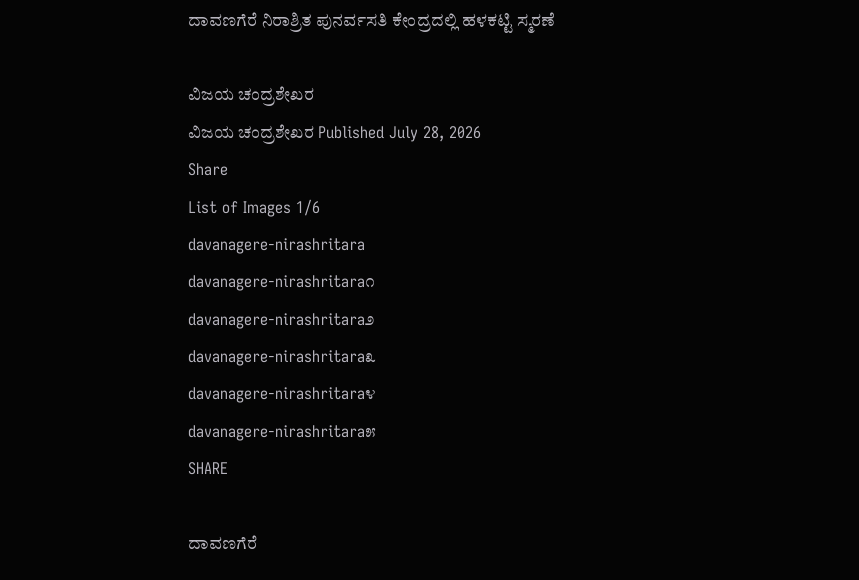ದಾವಣಗೆರೆ ನಿರಾಶ್ರಿತ ಪುನರ್ವಸತಿ ಕೇಂದ್ರದಲ್ಲಿ ಹಳಕಟ್ಟಿ ಸ್ಮರಣೆ

ವಿಜಯ ಚಂದ್ರಶೇಖರ
ವಿಜಯ ಚಂದ್ರಶೇಖರ Published July 28, 2026
Share
List of Images 1/6
davanagere-nirashritara
davanagere-nirashritara೧
davanagere-nirashritara೨
davanagere-nirashritara೩
davanagere-nirashritara೪
davanagere-nirashritara೫
SHARE

ದಾವಣಗೆರೆ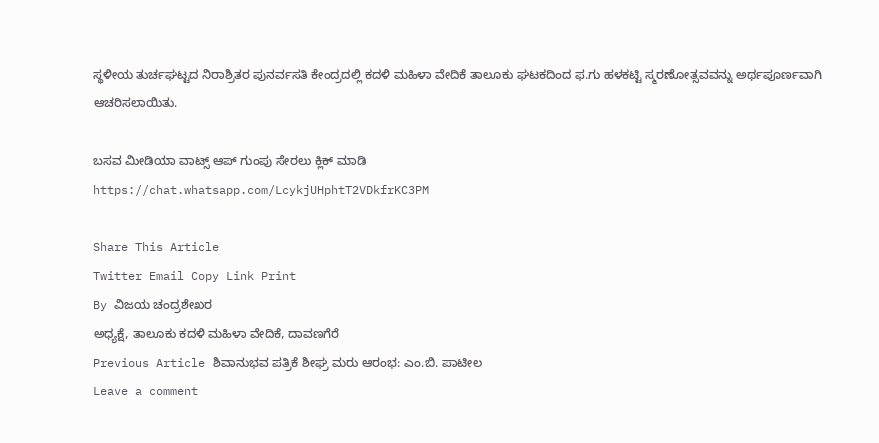ಸ್ಥಳೀಯ ತುರ್ಚಘಟ್ಟದ ನಿರಾಶ್ರಿತರ ಪುನರ್ವಸತಿ ಕೇಂದ್ರದಲ್ಲಿ ಕದಳಿ ಮಹಿಳಾ ವೇದಿಕೆ ತಾಲೂಕು ಘಟಕದಿಂದ ಫ.ಗು ಹಳಕಟ್ಟಿ ಸ್ಮರಣೋತ್ಸವವನ್ನು ಅರ್ಥಪೂರ್ಣವಾಗಿ ಆಚರಿಸಲಾಯಿತು.

ಬಸವ ಮೀಡಿಯಾ ವಾಟ್ಸ್ ಆಪ್ ಗುಂಪು ಸೇರಲು ಕ್ಲಿಕ್ ಮಾಡಿ
https://chat.whatsapp.com/LcykjUHphtT2VDkfrKC3PM

Share This Article
Twitter Email Copy Link Print
By ವಿಜಯ ಚಂದ್ರಶೇಖರ
ಅಧ್ಯಕ್ಷೆ, ತಾಲೂಕು ಕದಳಿ ಮಹಿಳಾ ವೇದಿಕೆ, ದಾವಣಗೆರೆ
Previous Article ಶಿವಾನುಭವ ಪತ್ರಿಕೆ ಶೀಘ್ರ ಮರು ಆರಂಭ: ಎಂ.ಬಿ. ಪಾಟೀಲ
Leave a comment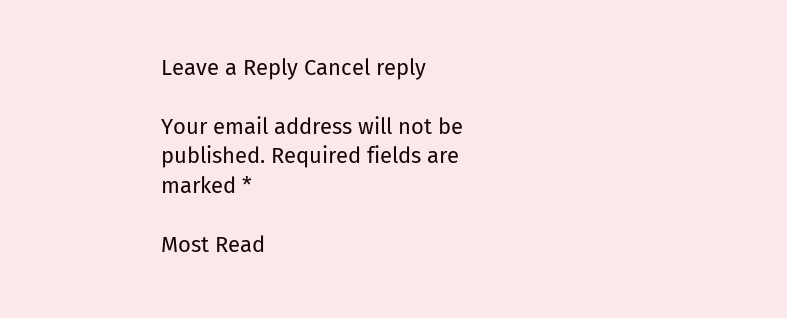Leave a Reply Cancel reply

Your email address will not be published. Required fields are marked *

Most Read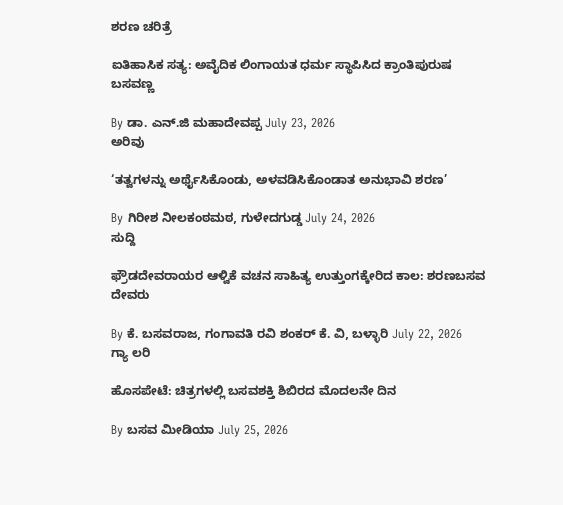ಶರಣ ಚರಿತ್ರೆ

ಐತಿಹಾಸಿಕ ಸತ್ಯ: ಅವೈದಿಕ ಲಿಂಗಾಯತ ಧರ್ಮ ಸ್ಥಾಪಿಸಿದ ಕ್ರಾಂತಿಪುರುಷ ಬಸವಣ್ಣ

By ಡಾ. ಎನ್.ಜಿ ಮಹಾದೇವಪ್ಪ July 23, 2026
ಅರಿವು

‘ತತ್ವಗಳನ್ನು ಅರ್ಥೈಸಿಕೊಂಡು, ಅಳವಡಿಸಿಕೊಂಡಾತ ಅನುಭಾವಿ ಶರಣ’

By ಗಿರೀಶ ನೀಲಕಂಠಮಠ, ಗುಳೇದಗುಡ್ಡ July 24, 2026
ಸುದ್ದಿ

ಫ್ರೌಡದೇವರಾಯರ ಆಳ್ವಿಕೆ ವಚನ ಸಾಹಿತ್ಯ ಉತ್ತುಂಗಕ್ಕೇರಿದ ಕಾಲ: ಶರಣಬಸವ ದೇವರು

By ಕೆ. ಬಸವರಾಜ, ಗಂಗಾವತಿ ರವಿ ಶಂಕರ್ ಕೆ. ವಿ, ಬಳ್ಳಾರಿ July 22, 2026
ಗ್ಯಾ ಲರಿ

ಹೊಸಪೇಟೆ: ಚಿತ್ರಗಳಲ್ಲಿ ಬಸವಶಕ್ತಿ ಶಿಬಿರದ ಮೊದಲನೇ ದಿನ

By ಬಸವ ಮೀಡಿಯಾ July 25, 2026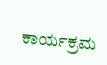ಕಾರ್ಯಕ್ರಮ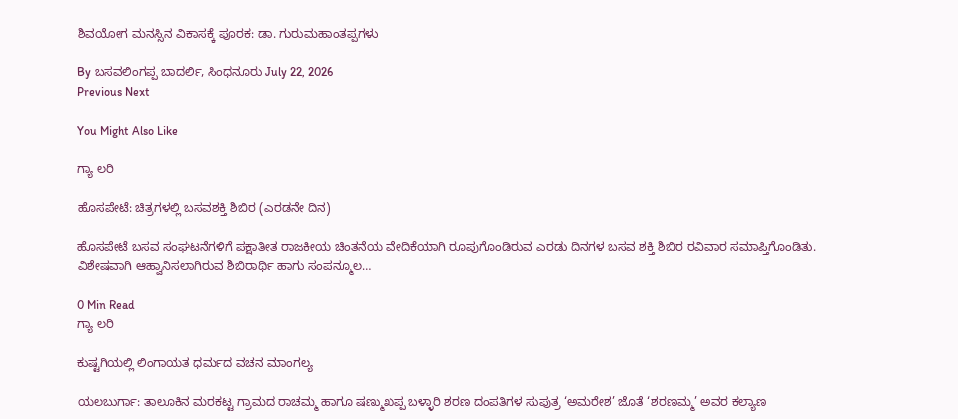ಶಿವಯೋಗ ಮನಸ್ಸಿನ ವಿಕಾಸಕ್ಕೆ ಪೂರಕ: ಡಾ. ಗುರುಮಹಾಂತಪ್ಪಗಳು

By ಬಸವಲಿಂಗಪ್ಪ ಬಾದರ್ಲಿ, ಸಿಂಧನೂರು July 22, 2026
Previous Next

You Might Also Like

ಗ್ಯಾ ಲರಿ

ಹೊಸಪೇಟೆ: ಚಿತ್ರಗಳಲ್ಲಿ ಬಸವಶಕ್ತಿ ಶಿಬಿರ (ಎರಡನೇ ದಿನ)

ಹೊಸಪೇಟೆ ಬಸವ ಸಂಘಟನೆಗಳಿಗೆ ಪಕ್ಷಾತೀತ ರಾಜಕೀಯ ಚಿಂತನೆಯ ವೇದಿಕೆಯಾಗಿ ರೂಪುಗೊಂಡಿರುವ ಎರಡು ದಿನಗಳ ಬಸವ ಶಕ್ತಿ ಶಿಬಿರ ರವಿವಾರ ಸಮಾಪ್ತಿಗೊಂಡಿತು. ವಿಶೇಷವಾಗಿ ಆಹ್ವಾನಿಸಲಾಗಿರುವ ಶಿಬಿರಾರ್ಥಿ ಹಾಗು ಸಂಪನ್ಮೂಲ…

0 Min Read
ಗ್ಯಾ ಲರಿ

ಕುಷ್ಟಗಿಯಲ್ಲಿ ಲಿಂಗಾಯತ ಧರ್ಮದ ವಚನ ಮಾಂಗಲ್ಯ

ಯಲಬುರ್ಗಾ: ತಾಲೂಕಿನ ಮರಕಟ್ಟ ಗ್ರಾಮದ ರಾಚಮ್ಮ ಹಾಗೂ ಷಣ್ಮುಖಪ್ಪ ಬಳ್ಳಾರಿ ಶರಣ ದಂಪತಿಗಳ ಸುಪುತ್ರ ‘ಅಮರೇಶ’ ಜೊತೆ ‘ಶರಣಮ್ಮ’ ಅವರ ಕಲ್ಯಾಣ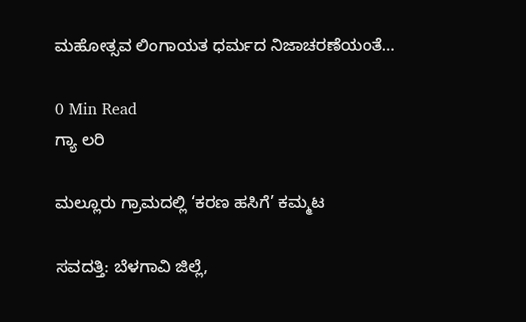ಮಹೋತ್ಸವ ಲಿಂಗಾಯತ ಧರ್ಮದ ನಿಜಾಚರಣೆಯಂತೆ…

0 Min Read
ಗ್ಯಾ ಲರಿ

ಮಲ್ಲೂರು ಗ್ರಾಮದಲ್ಲಿ ‘ಕರಣ ಹಸಿಗೆ’ ಕಮ್ಮಟ

ಸವದತ್ತಿ: ಬೆಳಗಾವಿ ಜಿಲ್ಲೆ,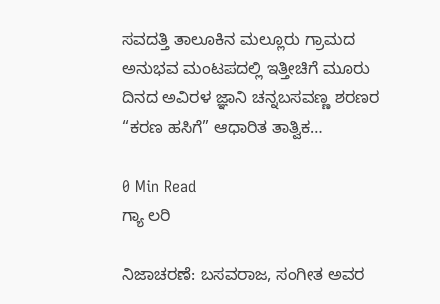ಸವದತ್ತಿ ತಾಲೂಕಿನ ಮಲ್ಲೂರು ಗ್ರಾಮದ ಅನುಭವ ಮಂಟಪದಲ್ಲಿ ಇತ್ತೀಚಿಗೆ ಮೂರು ದಿನದ ಅವಿರಳ ಜ್ಞಾನಿ ಚನ್ನಬಸವಣ್ಣ ಶರಣರ “ಕರಣ ಹಸಿಗೆ” ಆಧಾರಿತ ತಾತ್ವಿಕ…

0 Min Read
ಗ್ಯಾ ಲರಿ

ನಿಜಾಚರಣೆ: ಬಸವರಾಜ, ಸಂಗೀತ ಅವರ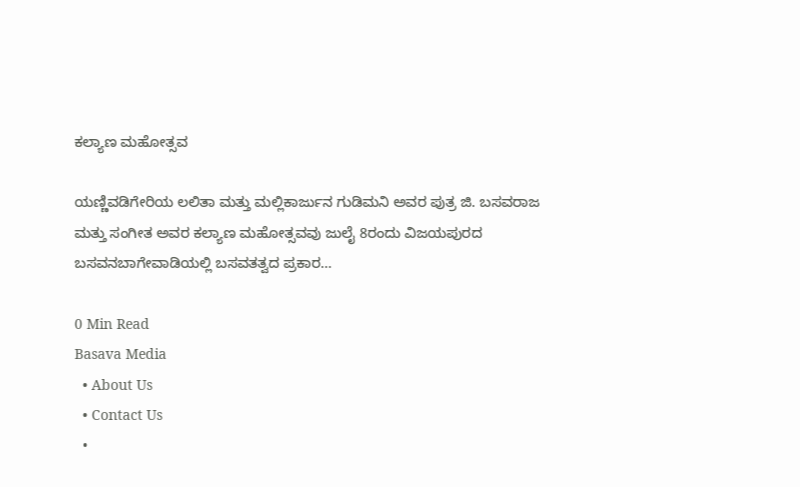ಕಲ್ಯಾಣ ಮಹೋತ್ಸವ

ಯಣ್ಣಿವಡಿಗೇರಿಯ ಲಲಿತಾ ಮತ್ತು ಮಲ್ಲಿಕಾರ್ಜುನ ಗುಡಿಮನಿ ಅವರ ಪುತ್ರ ಜಿ. ಬಸವರಾಜ ಮತ್ತು ಸಂಗೀತ ಅವರ ಕಲ್ಯಾಣ ಮಹೋತ್ಸವವು ಜುಲೈ 8ರಂದು ವಿಜಯಪುರದ ಬಸವನಬಾಗೇವಾಡಿಯಲ್ಲಿ ಬಸವತತ್ವದ ಪ್ರಕಾರ…

0 Min Read
Basava Media
  • About Us
  • Contact Us
  •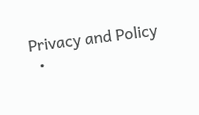Privacy and Policy
  •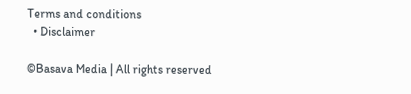Terms and conditions
  • Disclaimer

©Basava Media | All rights reserved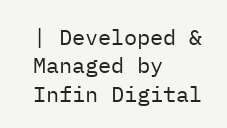| Developed & Managed by Infin Digital